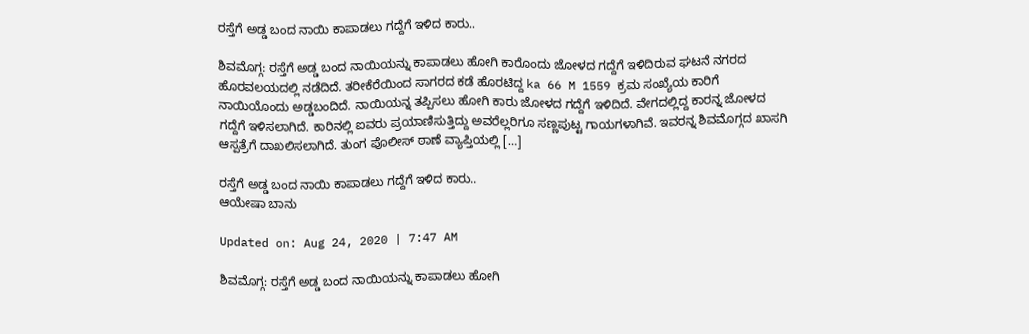ರಸ್ತೆಗೆ ಅಡ್ಡ ಬಂದ ನಾಯಿ ಕಾಪಾಡಲು ಗದ್ದೆಗೆ ಇಳಿದ ಕಾರು..

ಶಿವಮೊಗ್ಗ: ರಸ್ತೆಗೆ ಅಡ್ಡ ಬಂದ ನಾಯಿಯನ್ನು ಕಾಪಾಡಲು ಹೋಗಿ ಕಾರೊಂದು ಜೋಳದ ಗದ್ದೆಗೆ ಇಳಿದಿರುವ ಘಟನೆ ನಗರದ ಹೊರವಲಯದಲ್ಲಿ ನಡೆದಿದೆ. ತರೀಕೆರೆಯಿಂದ ಸಾಗರದ ಕಡೆ ಹೊರಟಿದ್ದ ka 66 M 1559 ಕ್ರಮ ಸಂಖ್ಯೆಯ ಕಾರಿಗೆ ನಾಯಿಯೊಂದು ಅಡ್ಡಬಂದಿದೆ. ನಾಯಿಯನ್ನ ತಪ್ಪಿಸಲು ಹೋಗಿ ಕಾರು ಜೋಳದ ಗದ್ದೆಗೆ ಇಳಿದಿದೆ. ವೇಗದಲ್ಲಿದ್ದ ಕಾರನ್ನ ಜೋಳದ ಗದ್ದೆಗೆ ಇಳಿಸಲಾಗಿದೆ. ಕಾರಿನಲ್ಲಿ ಐವರು ಪ್ರಯಾಣಿಸುತ್ತಿದ್ದು ಅವರೆಲ್ಲರಿಗೂ ಸಣ್ಣಪುಟ್ಟ ಗಾಯಗಳಾಗಿವೆ. ಇವರನ್ನ ಶಿವಮೊಗ್ಗದ‌ ಖಾಸಗಿ ಆಸ್ಪತ್ರೆಗೆ ದಾಖಲಿಸಲಾಗಿದೆ. ತುಂಗ ಪೊಲೀಸ್ ಠಾಣೆ ವ್ಯಾಪ್ತಿಯಲ್ಲಿ […]

ರಸ್ತೆಗೆ ಅಡ್ಡ ಬಂದ ನಾಯಿ ಕಾಪಾಡಲು ಗದ್ದೆಗೆ ಇಳಿದ ಕಾರು..
ಆಯೇಷಾ ಬಾನು

Updated on: Aug 24, 2020 | 7:47 AM

ಶಿವಮೊಗ್ಗ: ರಸ್ತೆಗೆ ಅಡ್ಡ ಬಂದ ನಾಯಿಯನ್ನು ಕಾಪಾಡಲು ಹೋಗಿ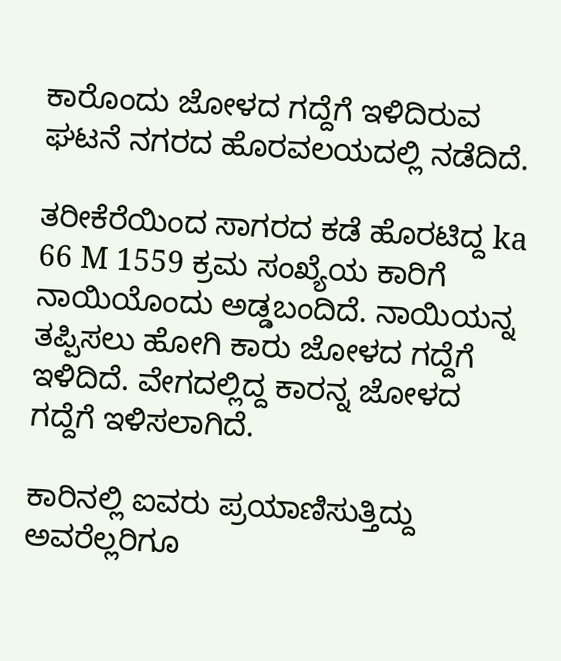ಕಾರೊಂದು ಜೋಳದ ಗದ್ದೆಗೆ ಇಳಿದಿರುವ ಘಟನೆ ನಗರದ ಹೊರವಲಯದಲ್ಲಿ ನಡೆದಿದೆ.

ತರೀಕೆರೆಯಿಂದ ಸಾಗರದ ಕಡೆ ಹೊರಟಿದ್ದ ka 66 M 1559 ಕ್ರಮ ಸಂಖ್ಯೆಯ ಕಾರಿಗೆ ನಾಯಿಯೊಂದು ಅಡ್ಡಬಂದಿದೆ. ನಾಯಿಯನ್ನ ತಪ್ಪಿಸಲು ಹೋಗಿ ಕಾರು ಜೋಳದ ಗದ್ದೆಗೆ ಇಳಿದಿದೆ. ವೇಗದಲ್ಲಿದ್ದ ಕಾರನ್ನ ಜೋಳದ ಗದ್ದೆಗೆ ಇಳಿಸಲಾಗಿದೆ.

ಕಾರಿನಲ್ಲಿ ಐವರು ಪ್ರಯಾಣಿಸುತ್ತಿದ್ದು ಅವರೆಲ್ಲರಿಗೂ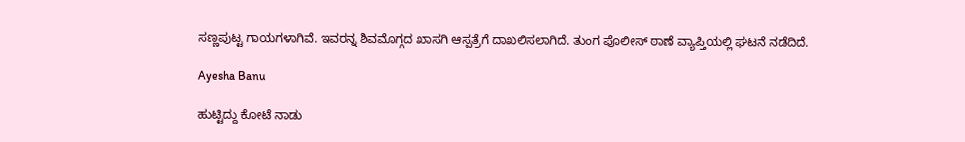ಸಣ್ಣಪುಟ್ಟ ಗಾಯಗಳಾಗಿವೆ. ಇವರನ್ನ ಶಿವಮೊಗ್ಗದ‌ ಖಾಸಗಿ ಆಸ್ಪತ್ರೆಗೆ ದಾಖಲಿಸಲಾಗಿದೆ. ತುಂಗ ಪೊಲೀಸ್ ಠಾಣೆ ವ್ಯಾಪ್ತಿಯಲ್ಲಿ ಘಟನೆ ನಡೆದಿದೆ.

Ayesha Banu

ಹುಟ್ಟಿದ್ದು ಕೋಟೆ ನಾಡು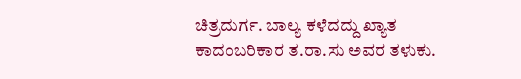ಚಿತ್ರದುರ್ಗ. ಬಾಲ್ಯ ಕಳೆದದ್ದು ಖ್ಯಾತ ಕಾದಂಬರಿಕಾರ ತ.ರಾ.ಸು ಅವರ ತಳುಕು.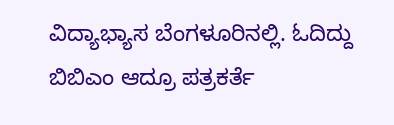ವಿದ್ಯಾಭ್ಯಾಸ ಬೆಂಗಳೂರಿನಲ್ಲಿ. ಓದಿದ್ದು ಬಿಬಿಎಂ ಆದ್ರೂ ಪತ್ರಕರ್ತೆ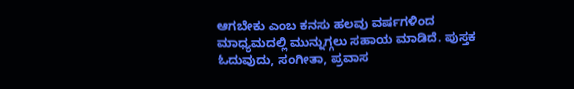ಆಗಬೇಕು ಎಂಬ ಕನಸು ಹಲವು ವರ್ಷಗಳಿಂದ ಮಾಧ್ಯಮದಲ್ಲಿ ಮುನ್ನುಗ್ಗಲು ಸಹಾಯ ಮಾಡಿದೆ. ಪುಸ್ತಕ ಓದುವುದು, ಸಂಗೀತಾ, ಪ್ರವಾಸ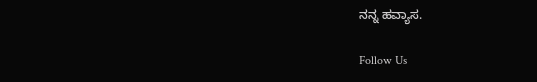ನನ್ನ ಹವ್ಯಾಸ.

Follow Us